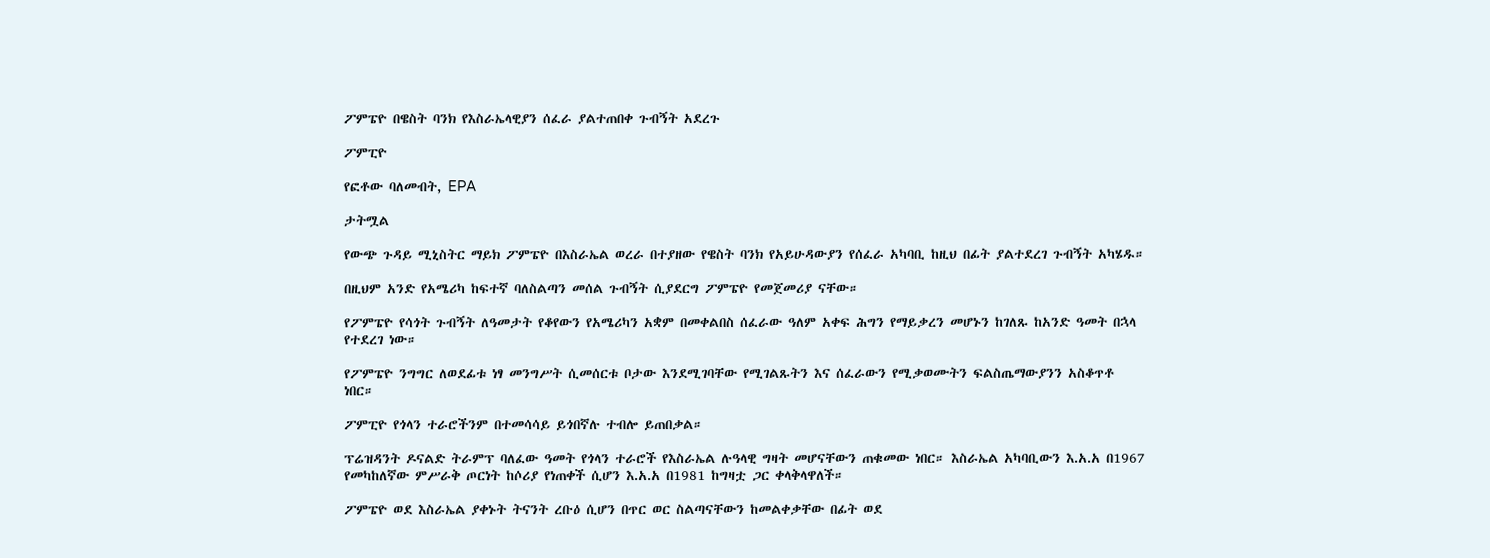ፖምፔዮ በዌስት ባንክ የእስራኤላዊያን ሰፈራ ያልተጠበቀ ጉብኝት አደረጉ

ፖምፒዮ

የፎቶው ባለመብት, EPA

ታትሟል

የውጭ ጉዳይ ሚኒስትር ማይክ ፖምፔዮ በእስራኤል ወረራ በተያዘው የዌስት ባንክ የአይሁዳውያን የሰፈራ አካባቢ ከዚህ በፊት ያልተደረገ ጉብኝት አካሄዱ።

በዚህም አንድ የአሜሪካ ከፍተኛ ባለስልጣን መሰል ጉብኝት ሲያደርግ ፖምፔዮ የመጀመሪያ ናቸው።

የፖምፔዮ የሳጎት ጉብኝት ለዓመታት የቆየውን የአሜሪካን አቋም በመቀልበስ ሰፈራው ዓለም አቀፍ ሕግን የማይቃረን መሆኑን ከገለጹ ከአንድ ዓመት በኋላ የተደረገ ነው።

የፖምፔዮ ንግግር ለወደፊቱ ነፃ መንግሥት ሲመሰርቱ ቦታው እንደሚገባቸው የሚገልጹትን እና ሰፈራውን የሚቃወሙትን ፍልስጤማውያንን አስቆጥቶ ነበር።

ፖምፒዮ የጎላን ተራሮችንም በተመሳሳይ ይጎበኛሉ ተብሎ ይጠበቃል።

ፕሬዝዳንት ዶናልድ ትራምፕ ባለፈው ዓመት የጎላን ተራሮች የእስራኤል ሉዓላዊ ግዛት መሆናቸውን ጠቁመው ነበር። እስራኤል አካባቢውን እ.አ.አ በ1967 የመካከለኛው ምሥራቅ ጦርነት ከሶሪያ የነጠቀች ሲሆን እ.አ.አ በ1981 ከግዛቷ ጋር ቀላቅላዋለች።

ፖምፔዮ ወደ እስራኤል ያቀኑት ትናንት ረቡዕ ሲሆን በጥር ወር ስልጣናቸውን ከመልቀቃቸው በፊት ወደ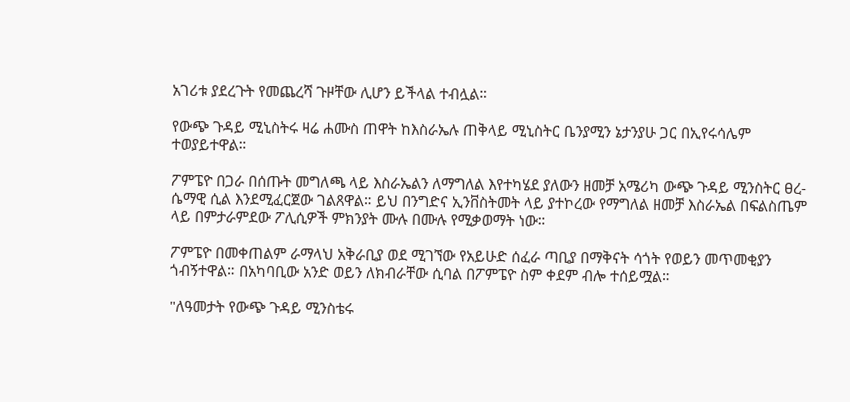አገሪቱ ያደረጉት የመጨረሻ ጉዞቸው ሊሆን ይችላል ተብሏል።

የውጭ ጉዳይ ሚኒስትሩ ዛሬ ሐሙስ ጠዋት ከእስራኤሉ ጠቅላይ ሚኒስትር ቤንያሚን ኔታንያሁ ጋር በኢየሩሳሌም ተወያይተዋል።

ፖምፔዮ በጋራ በሰጡት መግለጫ ላይ እስራኤልን ለማግለል እየተካሄደ ያለውን ዘመቻ አሜሪካ ውጭ ጉዳይ ሚንስትር ፀረ-ሴማዊ ሲል እንደሚፈርጀው ገልጸዋል። ይህ በንግድና ኢንቨስትመት ላይ ያተኮረው የማግለል ዘመቻ እስራኤል በፍልስጤም ላይ በምታራምደው ፖሊሲዎች ምክንያት ሙሉ በሙሉ የሚቃወማት ነው።

ፖምፔዮ በመቀጠልም ራማላህ አቅራቢያ ወደ ሚገኘው የአይሁድ ሰፈራ ጣቢያ በማቅናት ሳጎት የወይን መጥመቂያን ጎብኝተዋል። በአካባቢው አንድ ወይን ለክብራቸው ሲባል በፖምፔዮ ስም ቀደም ብሎ ተሰይሟል።

"ለዓመታት የውጭ ጉዳይ ሚንስቴሩ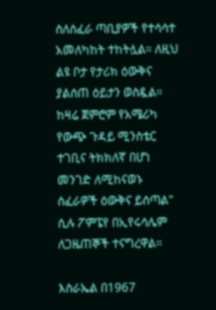ስለሰፈራ ጣቢያዎች የተሳሳተ አመለካከት ተከትሏል። ለዚህ ልዩ ቦታ የታሪክ ዕውቅና ያልሰጠ ዕይታን ወስዷል። ከዛሬ ጀምሮም የአሜሪካ የውጭ ጉዳይ ሚንስቴር ተገቢና ትክክለኛ በሆነ መንገድ ለሚከናወኑ ሰፈራዎች ዕውቅና ይሰጣል" ሲሉ ፖምፔየ በኢየሩሳሌም ለጋዜጠኞች ተናግረዋል።

እስራኤል በ1967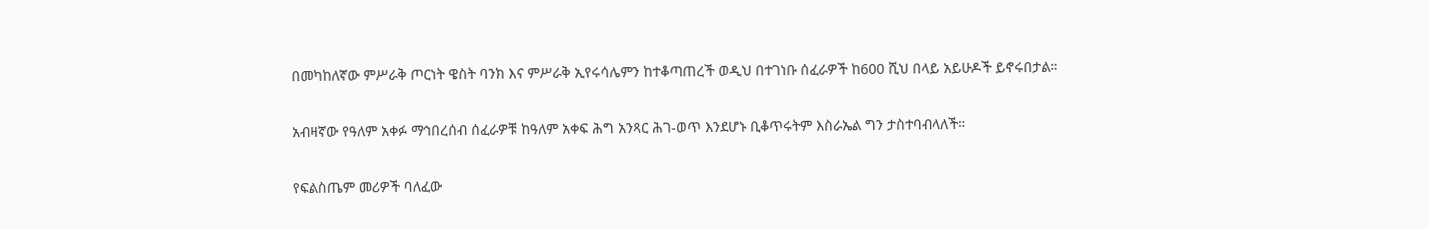በመካከለኛው ምሥራቅ ጦርነት ዌስት ባንክ እና ምሥራቅ ኢየሩሳሌምን ከተቆጣጠረች ወዲህ በተገነቡ ሰፈራዎች ከ600 ሺህ በላይ አይሁዶች ይኖሩበታል።

አብዛኛው የዓለም አቀፉ ማኅበረሰብ ሰፈራዎቹ ከዓለም አቀፍ ሕግ አንጻር ሕገ-ወጥ እንደሆኑ ቢቆጥሩትም እስራኤል ግን ታስተባብላለች።

የፍልስጤም መሪዎች ባለፈው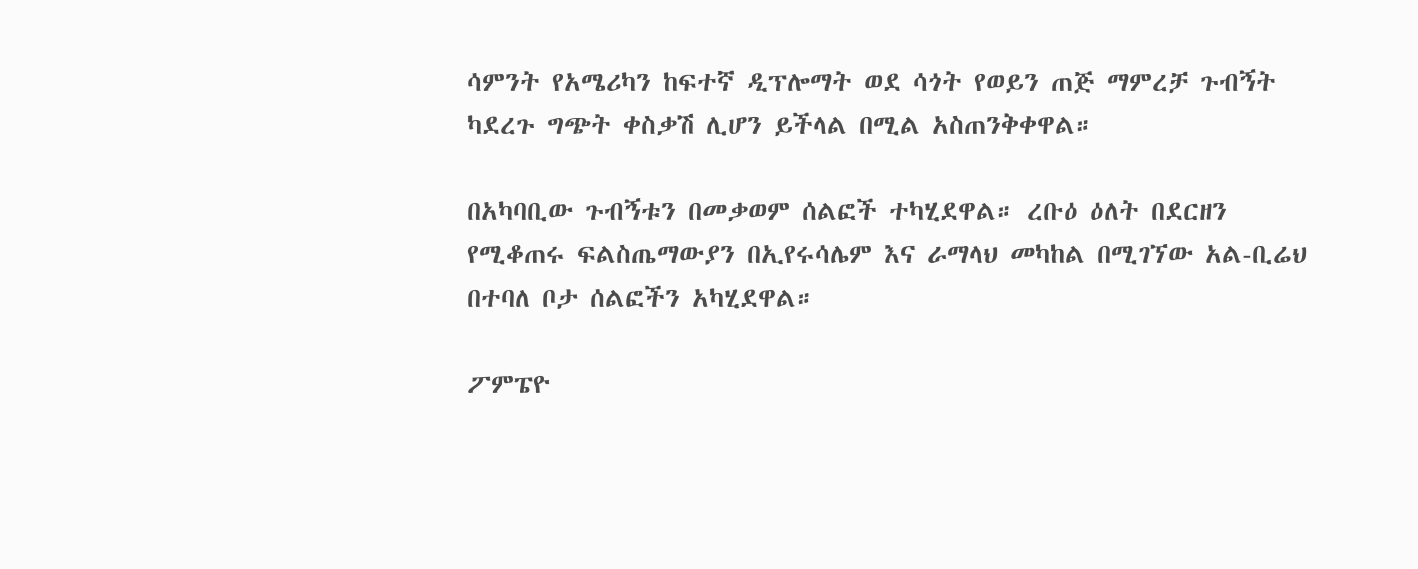ሳምንት የአሜሪካን ከፍተኛ ዲፕሎማት ወደ ሳጎት የወይን ጠጅ ማምረቻ ጉብኝት ካደረጉ ግጭት ቀስቃሽ ሊሆን ይችላል በሚል አስጠንቅቀዋል።

በአካባቢው ጉብኝቱን በመቃወም ሰልፎች ተካሂደዋል። ረቡዕ ዕለት በደርዘን የሚቆጠሩ ፍልስጤማውያን በኢየሩሳሌም እና ራማላህ መካከል በሚገኘው አል-ቢሬህ በተባለ ቦታ ሰልፎችን አካሂደዋል።

ፖምፔዮ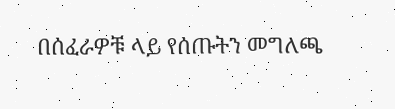በሰፈራዎቹ ላይ የሰጡትን መግለጫ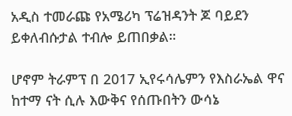አዲስ ተመራጩ የአሜሪካ ፕሬዝዳንት ጆ ባይደን ይቀለብሱታል ተብሎ ይጠበቃል።

ሆኖም ትራምፕ በ 2017 ኢየሩሳሌምን የእስራኤል ዋና ከተማ ናት ሲሉ እውቅና የሰጡበትን ውሳኔ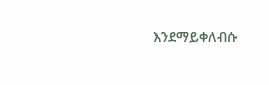እንደማይቀለብሱ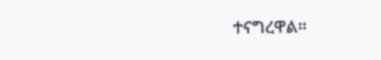ተናግረዋል።